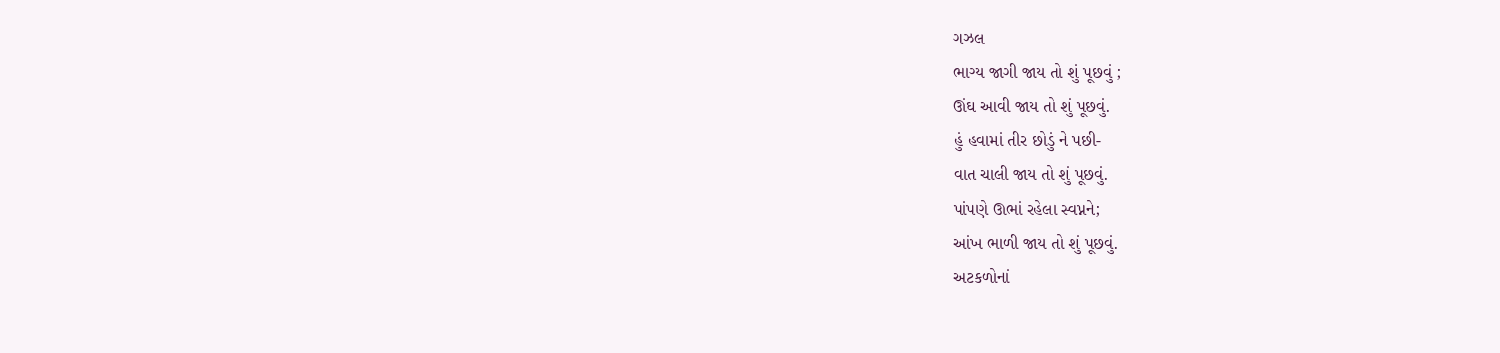ગઝલ
ભાગ્ય જાગી જાય તો શું પૂછવું ;
ઊંઘ આવી જાય તો શું પૂછવું.
હું હવામાં તીર છોડું ને પછી-
વાત ચાલી જાય તો શું પૂછવું.
પાંપણે ઊભાં રહેલા સ્વપ્નને;
આંખ ભાળી જાય તો શું પૂછવું.
અટકળોનાં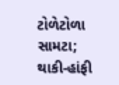ટોળેટોળા સામટા;
થાકી-હાંફી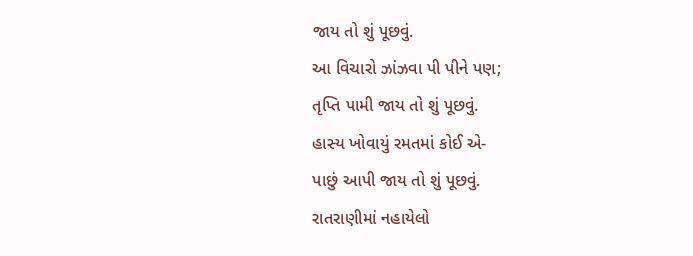જાય તો શું પૂછવું.
આ વિચારો ઝાંઝવા પી પીને પણ;
તૃપ્તિ પામી જાય તો શું પૂછવું.
હાસ્ય ખોવાયું રમતમાં કોઈ એ-
પાછું આપી જાય તો શું પૂછવું.
રાતરાણીમાં નહાયેલો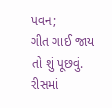પવન;
ગીત ગાઈ જાય તો શું પૂછવું.
રીસમાં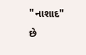"નાશાદ" છે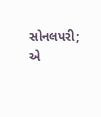સોનલપરી;
એ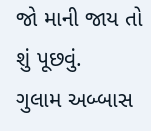જો માની જાય તો શું પૂછવું.
ગુલામ અબ્બાસ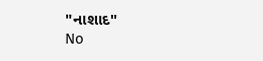"નાશાદ"
No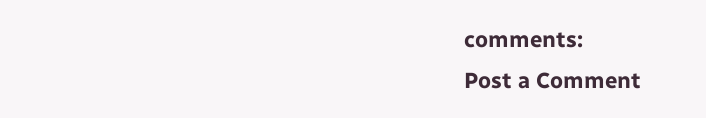comments:
Post a Comment